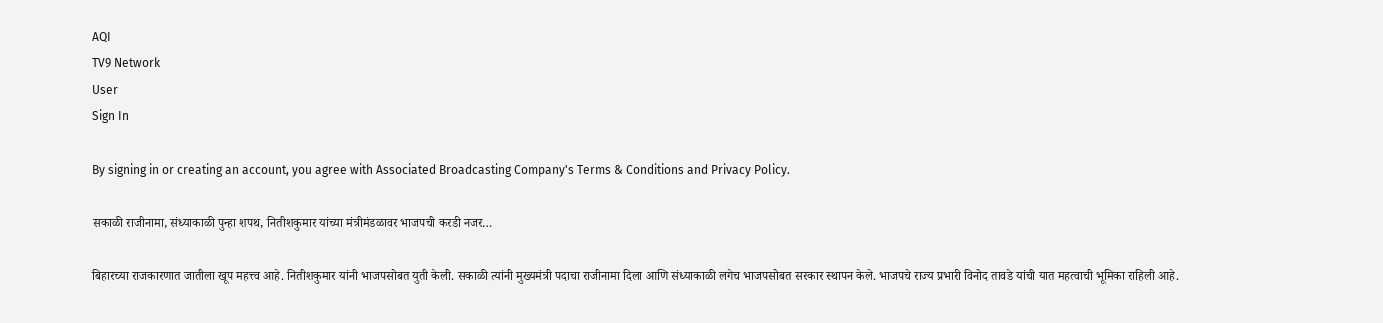AQI
TV9 Network
User
Sign In

By signing in or creating an account, you agree with Associated Broadcasting Company's Terms & Conditions and Privacy Policy.

सकाळी राजीनामा, संध्याकाळी पुन्हा शपथ, नितीशकुमार यांच्या मंत्रीमंडळावर भाजपची करडी नजर…

बिहारच्या राजकारणात जातीला खूप महत्त्व आहे. नितीशकुमार यांनी भाजपसोबत युती केली. सकाळी त्यांनी मुख्यमंत्री पदाचा राजीनामा दिला आणि संध्याकाळी लगेच भाजपसोबत सरकार स्थापन केले. भाजपचे राज्य प्रभारी विनोद तावडे यांची यात महत्वाची भूमिका राहिली आहे.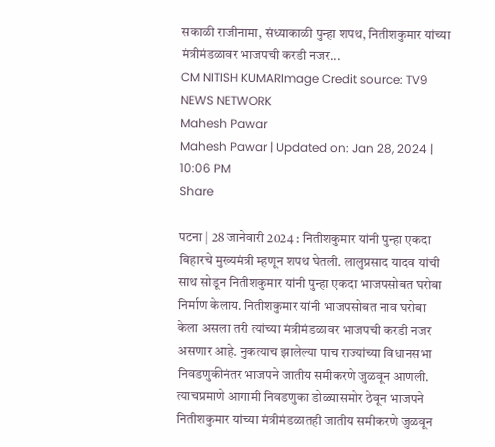सकाळी राजीनामा, संध्याकाळी पुन्हा शपथ, नितीशकुमार यांच्या मंत्रीमंडळावर भाजपची करडी नजर...
CM NITISH KUMARImage Credit source: TV9 NEWS NETWORK
Mahesh Pawar
Mahesh Pawar | Updated on: Jan 28, 2024 | 10:06 PM
Share

पटना | 28 जानेवारी 2024 : नितीशकुमार यांनी पुन्हा एकदा बिहारचे मुख्यमंत्री म्हणून शपथ घेतली. लालुप्रसाद यादव यांची साथ सोडून नितीशकुमार यांनी पुन्हा एकदा भाजपसोबत घरोबा निर्माण केलाय. नितीशकुमार यांनी भाजपसोबत नाव घरोबा केला असला तरी त्यांच्या मंत्रीमंडळावर भाजपची करडी नजर असणार आहे. नुकत्याच झालेल्या पाच राज्यांच्या विधानसभा निवडणुकीनंतर भाजपने जातीय समीकरणे जुळवून आणली. त्याचप्रमाणे आगामी निवडणुका डोळ्यासमोर ठेवून भाजपने नितीशकुमार यांच्या मंत्रीमंडळातही जातीय समीकरणे जुळवून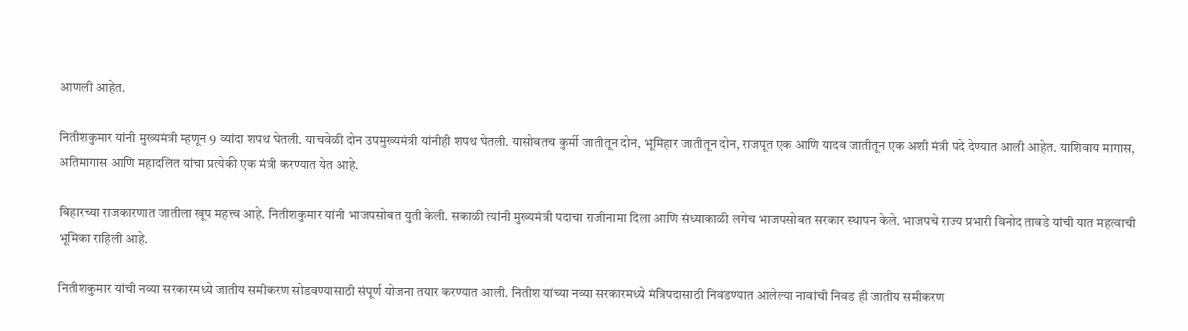आणली आहेत.

नितीशकुमार यांनी मुख्यमंत्री म्हणून 9 व्यांदा शपथ घेतली. याचवेळी दोन उपमुख्यमंत्री यांनीही शपथ घेतली. यासोबतच कुर्मी जातीतून दोन, भूमिहार जातीतून दोन, राजपूत एक आणि यादव जातीतून एक अशी मंत्री पदे देण्यात आली आहेत. याशिवाय मागास, अतिमागास आणि महादलित यांचा प्रत्येकी एक मंत्री करण्यात येत आहे.

बिहारच्या राजकारणात जातीला खूप महत्त्व आहे. नितीशकुमार यांनी भाजपसोबत युती केली. सकाळी त्यांनी मुख्यमंत्री पदाचा राजीनामा दिला आणि संध्याकाळी लगेच भाजपसोबत सरकार स्थापन केले. भाजपचे राज्य प्रभारी विनोद तावडे यांची यात महत्वाची भूमिका राहिली आहे.

नितीशकुमार यांची नव्या सरकारमध्ये जातीय समीकरण सोडवण्यासाठी संपूर्ण योजना तयार करण्यात आली. नितीश यांच्या नव्या सरकारमध्ये मंत्रिपदासाठी निवडण्यात आलेल्या नावांची निवड ही जातीय समीकरण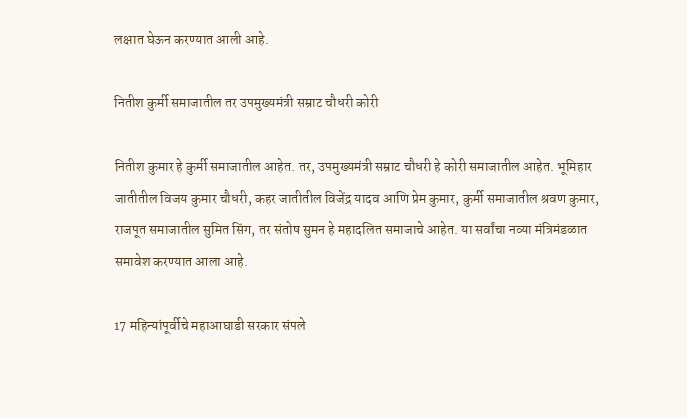लक्षात घेऊन करण्यात आली आहे.

नितीश कुर्मी समाजातील तर उपमुख्यमंत्री सम्राट चौधरी कोरी

नितीश कुमार हे कुर्मी समाजातील आहेत. तर, उपमुख्यमंत्री सम्राट चौधरी हे कोरी समाजातील आहेत. भूमिहार जातीतील विजय कुमार चौधरी, कहर जातीतील विजेंद्र यादव आणि प्रेम कुमार, कुर्मी समाजातील श्रवण कुमार, राजपूत समाजातील सुमित सिंग, तर संतोष सुमन हे महादलित समाजाचे आहेत. या सर्वांचा नव्या मंत्रिमंडळात समावेश करण्यात आला आहे.

17 महिन्यांपूर्वीचे महाआघाडी सरकार संपले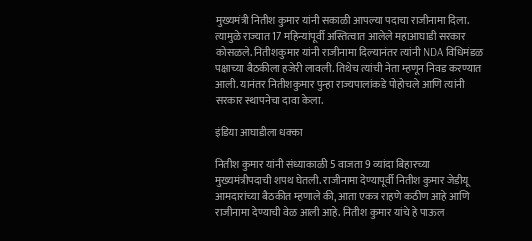मुख्यमंत्री नितीश कुमार यांनी सकाळी आपल्या पदाचा राजीनामा दिला. त्यामुळे राज्यात 17 महिन्यांपूर्वी अस्तित्वात आलेले महाआघाडी सरकार कोसळले. नितीशकुमार यांनी राजीनामा दिल्यानंतर त्यांनी NDA विधिमंडळ पक्षाच्या बैठकीला हजेरी लावली. तिथेच त्यांची नेता म्हणून निवड करण्यात आली. यानंतर नितीशकुमार पुन्हा राज्यपालांकडे पोहोचले आणि त्यांनी सरकार स्थापनेचा दावा केला.

इंडिया आघाडीला धक्का

नितीश कुमार यांनी संध्याकाळी 5 वाजता 9 व्यांदा बिहारच्या मुख्यमंत्रीपदाची शपथ घेतली. राजीनामा देण्यापूर्वी नितीश कुमार जेडीयू आमदारांच्या बैठकीत म्हणाले की, आता एकत्र राहणे कठीण आहे आणि राजीनामा देण्याची वेळ आली आहे. नितीश कुमार यांचे हे पाऊल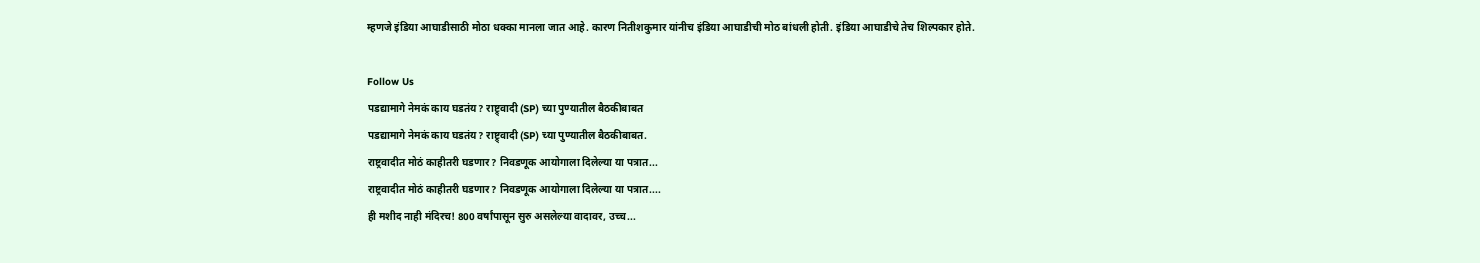म्हणजे इंडिया आघाडीसाठी मोठा धक्का मानला जात आहे. कारण नितीशकुमार यांनीच इंडिया आघाडीची मोठ बांधली होती. इंडिया आघाडीचे तेच शिल्पकार होते.

Follow Us
पडद्यामागे नेमकं काय घडतंय? राष्ट्र्वादी (SP) च्या पुण्यातील बैठकीबाबत
पडद्यामागे नेमकं काय घडतंय? राष्ट्र्वादी (SP) च्या पुण्यातील बैठकीबाबत.
राष्ट्रवादीत मोठं काहीतरी घडणार? निवडणूक आयोगाला दिलेल्या या पत्रात...
राष्ट्रवादीत मोठं काहीतरी घडणार? निवडणूक आयोगाला दिलेल्या या पत्रात....
ही मशीद नाही मंदिरच! 800 वर्षांपासून सुरु असलेल्या वादावर, उच्च...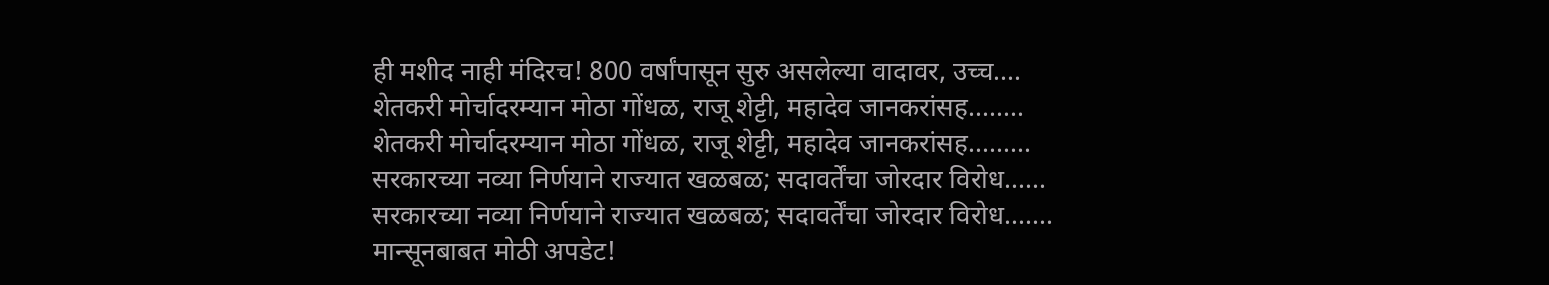ही मशीद नाही मंदिरच! 800 वर्षांपासून सुरु असलेल्या वादावर, उच्च....
शेतकरी मोर्चादरम्यान मोठा गोंधळ, राजू शेट्टी, महादेव जानकरांसह........
शेतकरी मोर्चादरम्यान मोठा गोंधळ, राजू शेट्टी, महादेव जानकरांसह.........
सरकारच्या नव्या निर्णयाने राज्यात खळबळ; सदावर्तेंचा जोरदार विरोध......
सरकारच्या नव्या निर्णयाने राज्यात खळबळ; सदावर्तेंचा जोरदार विरोध.......
मान्सूनबाबत मोठी अपडेट!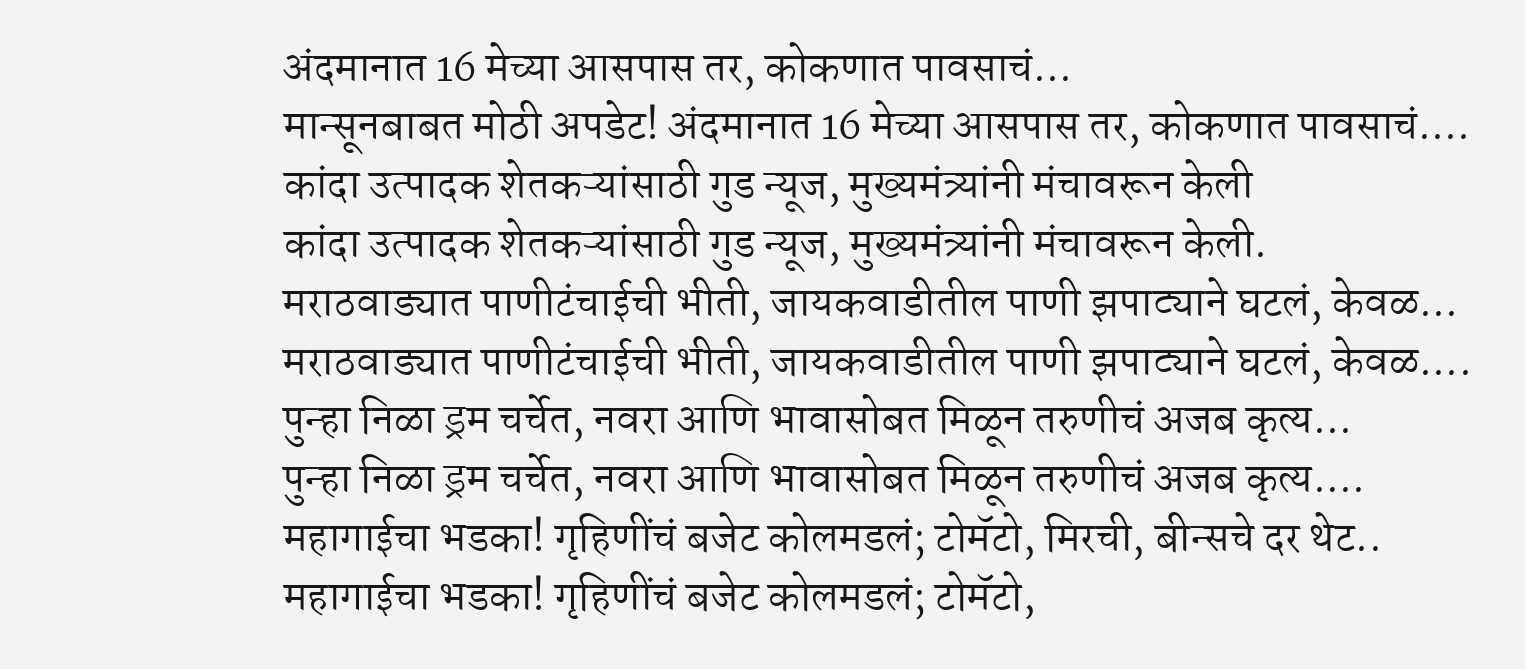अंदमानात 16 मेच्या आसपास तर, कोकणात पावसाचं...
मान्सूनबाबत मोठी अपडेट! अंदमानात 16 मेच्या आसपास तर, कोकणात पावसाचं....
कांदा उत्पादक शेतकऱ्यांसाठी गुड न्यूज, मुख्यमंत्र्यांनी मंचावरून केली
कांदा उत्पादक शेतकऱ्यांसाठी गुड न्यूज, मुख्यमंत्र्यांनी मंचावरून केली.
मराठवाड्यात पाणीटंचाईची भीती, जायकवाडीतील पाणी झपाट्याने घटलं, केवळ...
मराठवाड्यात पाणीटंचाईची भीती, जायकवाडीतील पाणी झपाट्याने घटलं, केवळ....
पुन्हा निळा ड्रम चर्चेत, नवरा आणि भावासोबत मिळून तरुणीचं अजब कृत्य...
पुन्हा निळा ड्रम चर्चेत, नवरा आणि भावासोबत मिळून तरुणीचं अजब कृत्य....
महागाईचा भडका! गृहिणींचं बजेट कोलमडलं; टोमॅटो, मिरची, बीन्सचे दर थेट..
महागाईचा भडका! गृहिणींचं बजेट कोलमडलं; टोमॅटो,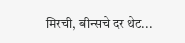मिरची, बीन्सचे दर थेट...